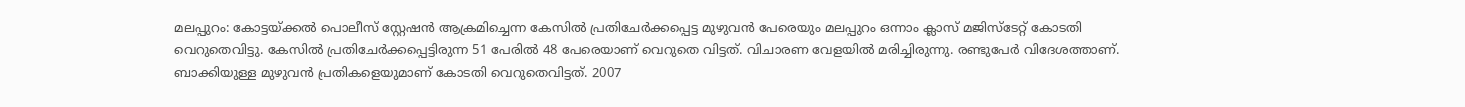മലപ്പുറം: കോട്ടയ്ക്കൽ പൊലീസ് സ്റ്റേഷൻ ആക്രമിച്ചെന്ന കേസിൽ പ്രതിചേർക്കപ്പെട്ട മുഴുവൻ പേരെയും മലപ്പുറം ഒന്നാം ക്ലാസ് മജിസ്ടേറ്റ് കോടതി വെറുതെവിട്ടു. കേസിൽ പ്രതിചേർക്കപ്പെട്ടിരുന്ന 51 പേരിൽ 48 പേരെയാണ് വെറുതെ വിട്ടത്. വിചാരണ വേളയിൽ മരിച്ചിരുന്നു. രണ്ടുപേർ വിദേശത്താണ്. ബാക്കിയുള്ള മുഴുവൻ പ്രതികളെയുമാണ് കോടതി വെറുതെവിട്ടത്. 2007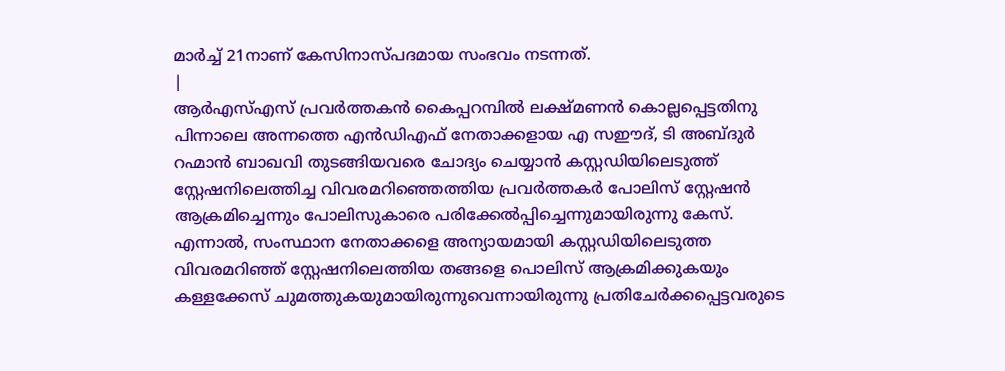മാർച്ച് 21നാണ് കേസിനാസ്പദമായ സംഭവം നടന്നത്.
|
ആർഎസ്എസ് പ്രവർത്തകൻ കൈപ്പറമ്പിൽ ലക്ഷ്മണൻ കൊല്ലപ്പെട്ടതിനു പിന്നാലെ അന്നത്തെ എൻഡിഎഫ് നേതാക്കളായ എ സഈദ്, ടി അബ്ദുർ റഹ്മാൻ ബാഖവി തുടങ്ങിയവരെ ചോദ്യം ചെയ്യാൻ കസ്റ്റഡിയിലെടുത്ത് സ്റ്റേഷനിലെത്തിച്ച വിവരമറിഞ്ഞെത്തിയ പ്രവർത്തകർ പോലിസ് സ്റ്റേഷൻ ആക്രമിച്ചെന്നും പോലിസുകാരെ പരിക്കേൽപ്പിച്ചെന്നുമായിരുന്നു കേസ്.
എന്നാൽ, സംസ്ഥാന നേതാക്കളെ അന്യായമായി കസ്റ്റഡിയിലെടുത്ത വിവരമറിഞ്ഞ് സ്റ്റേഷനിലെത്തിയ തങ്ങളെ പൊലിസ് ആക്രമിക്കുകയും കള്ളക്കേസ് ചുമത്തുകയുമായിരുന്നുവെന്നായിരുന്നു പ്രതിചേർക്കപ്പെട്ടവരുടെ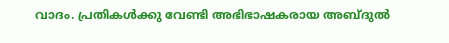വാദം. പ്രതികൾക്കു വേണ്ടി അഭിഭാഷകരായ അബ്ദുൽ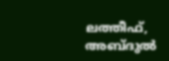ലത്തീഫ്, അബ്ദുൽ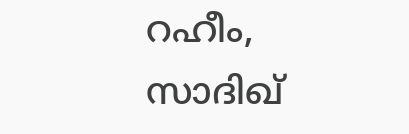റഹീം, സാദിഖ്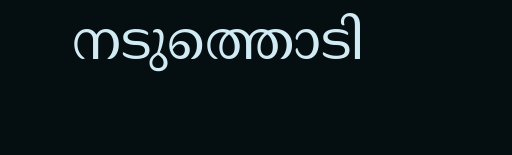നടുത്തൊടി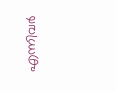എന്നിവർ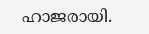ഹാജരായി.